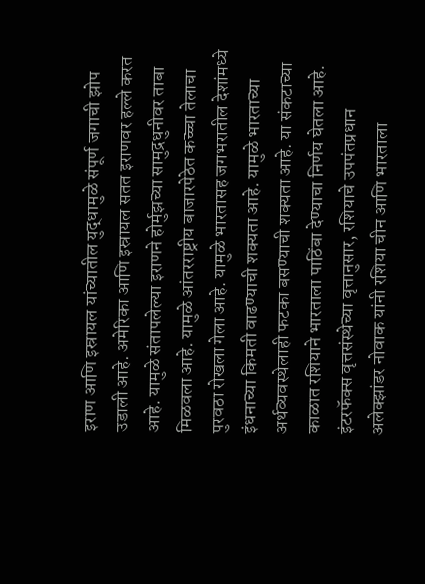इराण आणि इस्रायल यांच्यातील युद्धामुळे संपूर्ण जगाची झोप उडाली आहे. अमेरिका आणि इस्रायल सतत इराणवर हल्ले करत आहे. यामुळे संतापलेल्या इराणने होर्मुझच्या सामुद्रधुनीवर ताबा मिळवला आहे. यामुळे आंतरराष्ट्रीय बाजारपेठेत कच्च्चा तेलाचा पुरवठा रोखला गेला आहे. यामुळे भारतासह जगभरातील देशांमध्ये इंधनाच्या किमती वाढण्याची शक्यता आहे. यामुळे भारताच्या अर्थव्यवस्थेलाही फटका बसण्याची शक्यता आहे. या संकटाच्या काळात रशियाने भारताला पाठिंबा देण्याचा निर्णय घेतला आहे. इंटरफॅक्स वृत्तसंस्थेच्या वृत्तानुसार, रशियाचे उपपंतप्रधान अलेक्झांडर नोवाक यांनी रशिया चीन आणि भारताला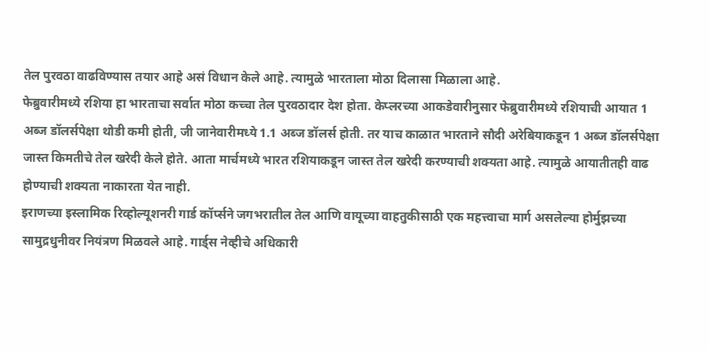तेल पुरवठा वाढविण्यास तयार आहे असं विधान केले आहे. त्यामुळे भारताला मोठा दिलासा मिळाला आहे.
फेब्रुवारीमध्ये रशिया हा भारताचा सर्वात मोठा कच्चा तेल पुरवठादार देश होता. केप्लरच्या आकडेवारीनुसार फेब्रुवारीमध्ये रशियाची आयात 1 अब्ज डॉलर्सपेक्षा थोडी कमी होती, जी जानेवारीमध्ये 1.1 अब्ज डॉलर्स होती. तर याच काळात भारताने सौदी अरेबियाकडून 1 अब्ज डॉलर्सपेक्षा जास्त किमतीचे तेल खरेदी केले होते. आता मार्चमध्ये भारत रशियाकडून जास्त तेल खरेदी करण्याची शक्यता आहे. त्यामुळे आयातीतही वाढ होण्याची शक्यता नाकारता येत नाही.
इराणच्या इस्लामिक रिव्होल्यूशनरी गार्ड कॉर्प्सने जगभरातील तेल आणि वायूच्या वाहतुकीसाठी एक महत्त्वाचा मार्ग असलेल्या होर्मुझच्या सामुद्रधुनीवर नियंत्रण मिळवले आहे. गार्ड्स नेव्हीचे अधिकारी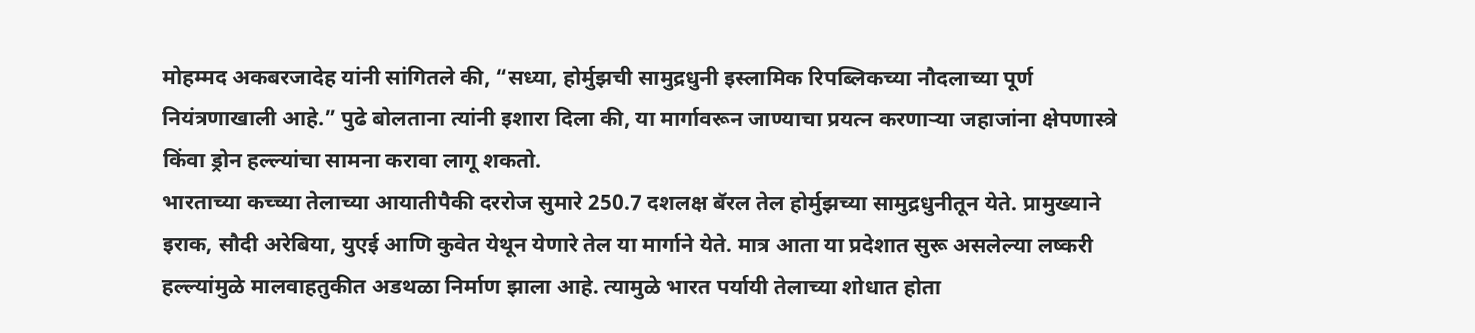मोहम्मद अकबरजादेह यांनी सांगितले की, “सध्या, होर्मुझची सामुद्रधुनी इस्लामिक रिपब्लिकच्या नौदलाच्या पूर्ण नियंत्रणाखाली आहे.” पुढे बोलताना त्यांनी इशारा दिला की, या मार्गावरून जाण्याचा प्रयत्न करणाऱ्या जहाजांना क्षेपणास्त्रे किंवा ड्रोन हल्ल्यांचा सामना करावा लागू शकतो.
भारताच्या कच्च्या तेलाच्या आयातीपैकी दररोज सुमारे 250.7 दशलक्ष बॅरल तेल होर्मुझच्या सामुद्रधुनीतून येते. प्रामुख्याने इराक, सौदी अरेबिया, युएई आणि कुवेत येथून येणारे तेल या मार्गाने येते. मात्र आता या प्रदेशात सुरू असलेल्या लष्करी हल्ल्यांमुळे मालवाहतुकीत अडथळा निर्माण झाला आहे. त्यामुळे भारत पर्यायी तेलाच्या शोधात होता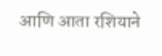आणि आता रशियाने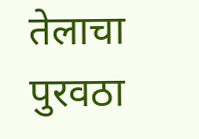तेलाचा पुरवठा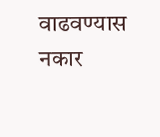वाढवण्यास नकार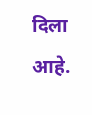दिला आहे.